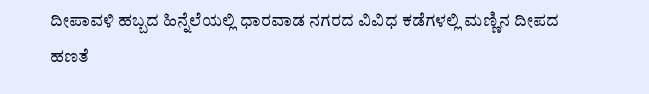ದೀಪಾವಳಿ ಹಬ್ಬದ ಹಿನ್ನೆಲೆಯಲ್ಲಿ ಧಾರವಾಡ ನಗರದ ವಿವಿಧ ಕಡೆಗಳಲ್ಲಿ ಮಣ್ಣಿನ ದೀಪದ ಹಣತೆ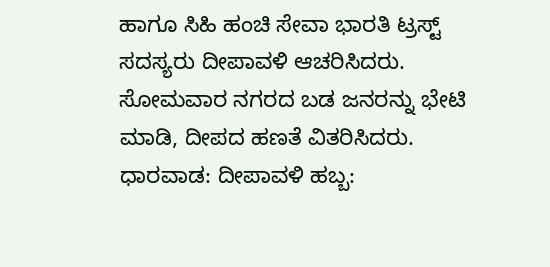ಹಾಗೂ ಸಿಹಿ ಹಂಚಿ ಸೇವಾ ಭಾರತಿ ಟ್ರಸ್ಟ್ ಸದಸ್ಯರು ದೀಪಾವಳಿ ಆಚರಿಸಿದರು. ಸೋಮವಾರ ನಗರದ ಬಡ ಜನರನ್ನು ಭೇಟಿ ಮಾಡಿ, ದೀಪದ ಹಣತೆ ವಿತರಿಸಿದರು.
ಧಾರವಾಡ: ದೀಪಾವಳಿ ಹಬ್ಬ: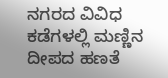ನಗರದ ವಿವಿಧ ಕಡೆಗಳಲ್ಲಿ ಮಣ್ಣಿನ ದೀಪದ ಹಣತೆ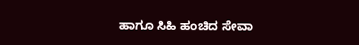ಹಾಗೂ ಸಿಹಿ ಹಂಚಿದ ಸೇವಾ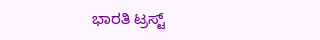ಭಾರತಿ ಟ್ರಸ್ಟ್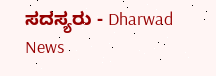ಸದಸ್ಯರು - Dharwad News